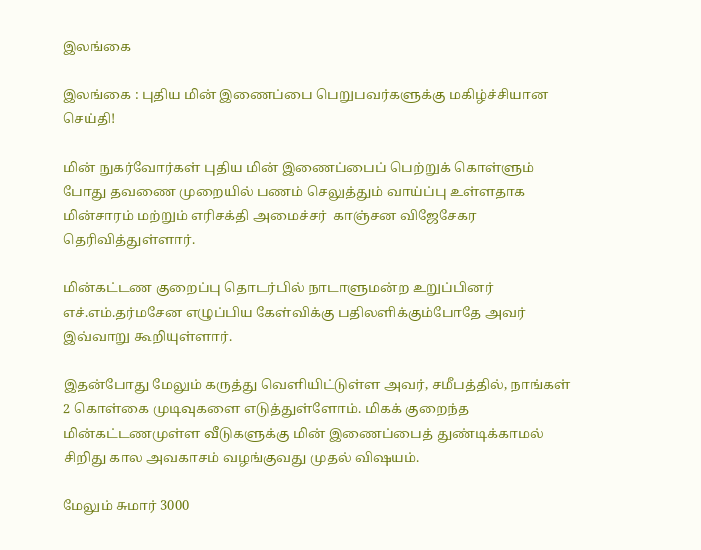இலங்கை

இலங்கை : புதிய மின் இணைப்பை பெறுபவர்களுக்கு மகிழ்ச்சியான செய்தி!

மின் நுகர்வோர்கள் புதிய மின் இணைப்பைப் பெற்றுக் கொள்ளும் போது தவணை முறையில் பணம் செலுத்தும் வாய்ப்பு உள்ளதாக மின்சாரம் மற்றும் எரிசக்தி அமைச்சர்  காஞ்சன விஜேசேகர தெரிவித்துள்ளார்.

மின்கட்டண குறைப்பு தொடர்பில் நாடாளுமன்ற உறுப்பினர் எச்.எம்.தர்மசேன எழுப்பிய கேள்விக்கு பதிலளிக்கும்போதே அவர் இவ்வாறு கூறியுள்ளார்.

இதன்போது மேலும் கருத்து வெளியிட்டுள்ள அவர், சமீபத்தில், நாங்கள் 2 கொள்கை முடிவுகளை எடுத்துள்ளோம். மிகக் குறைந்த மின்கட்டணமுள்ள வீடுகளுக்கு மின் இணைப்பைத் துண்டிக்காமல் சிறிது கால அவகாசம் வழங்குவது முதல் விஷயம்.

மேலும் சுமார் 3000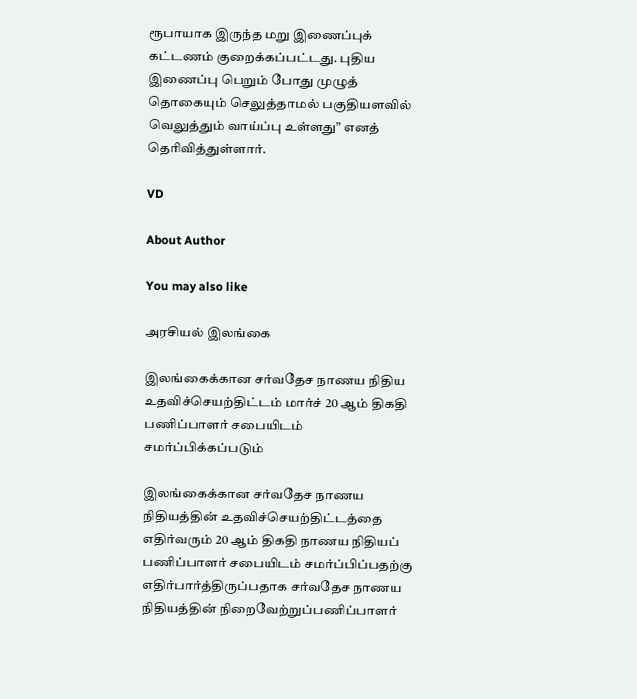ரூபாயாக இருந்த மறு இணைப்புக் கட்டணம் குறைக்கப்பட்டது. புதிய இணைப்பு பெறும் போது முழுத் தொகையும் செலுத்தாமல் பகுதியளவில் வெலுத்தும் வாய்ப்பு உள்ளது” எனத் தெரிவித்துள்ளார்.

VD

About Author

You may also like

அரசியல் இலங்கை

இலங்கைக்கான சர்வதேச நாணய நிதிய உதவிச்செயற்திட்டம் மார்ச் 20 ஆம் திகதி பணிப்பாளர் சபையிடம் சமர்ப்பிக்கப்படும்

இலங்கைக்கான சர்வதேச நாணய நிதியத்தின் உதவிச்செயற்திட்டத்தை எதிர்வரும் 20 ஆம் திகதி நாணய நிதியப் பணிப்பாளர் சபையிடம் சமர்ப்பிப்பதற்கு எதிர்பார்த்திருப்பதாக சர்வதேச நாணய நிதியத்தின் நிறைவேற்றுப்பணிப்பாளர்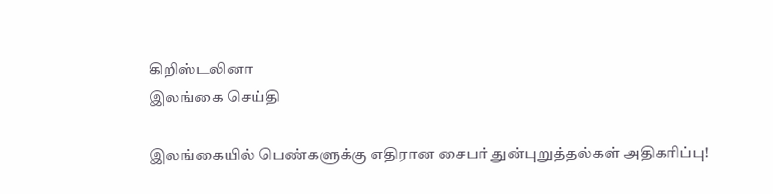கிறிஸ்டலினா
இலங்கை செய்தி

இலங்கையில் பெண்களுக்கு எதிரான சைபர் துன்புறுத்தல்கள் அதிகரிப்பு!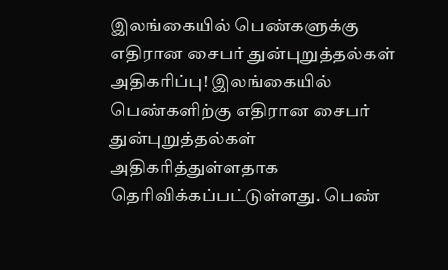இலங்கையில் பெண்களுக்கு எதிரான சைபர் துன்புறுத்தல்கள் அதிகரிப்பு! இலங்கையில் பெண்களிற்கு எதிரான சைபர் துன்புறுத்தல்கள் அதிகரித்துள்ளதாக தெரிவிக்கப்பட்டுள்ளது. பெண்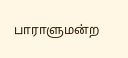பாராளுமன்ற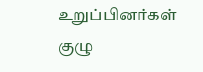உறுப்பினர்கள் குழு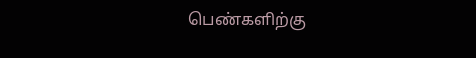பெண்களிற்கு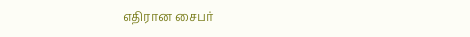எதிரான சைபர்